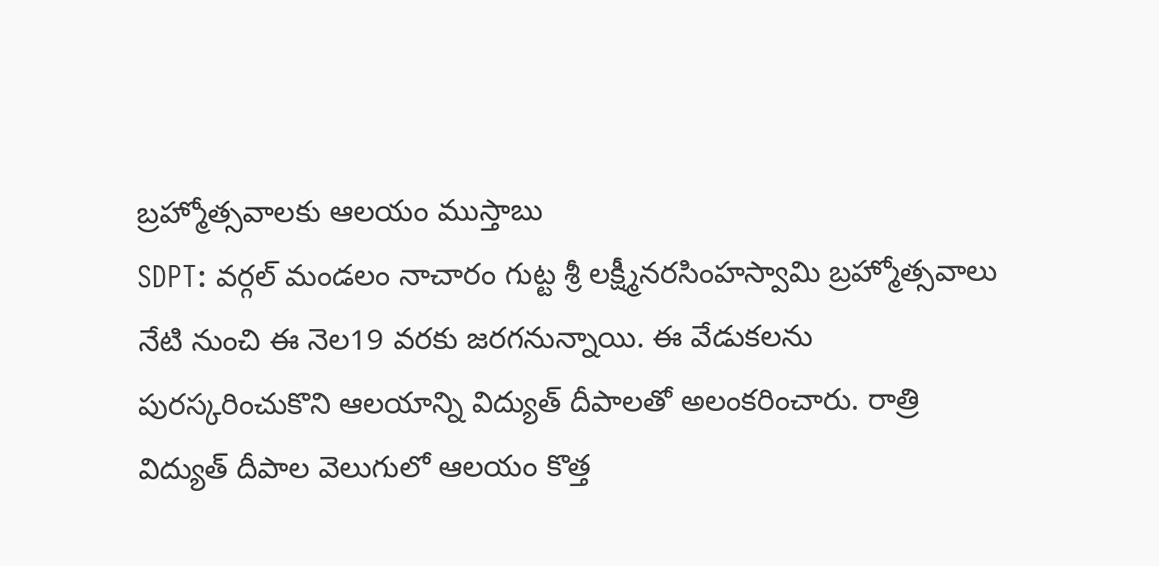బ్రహ్మోత్సవాలకు ఆలయం ముస్తాబు
SDPT: వర్గల్ మండలం నాచారం గుట్ట శ్రీ లక్ష్మీనరసింహస్వామి బ్రహ్మోత్సవాలు నేటి నుంచి ఈ నెల19 వరకు జరగనున్నాయి. ఈ వేడుకలను పురస్కరించుకొని ఆలయాన్ని విద్యుత్ దీపాలతో అలంకరించారు. రాత్రి విద్యుత్ దీపాల వెలుగులో ఆలయం కొత్త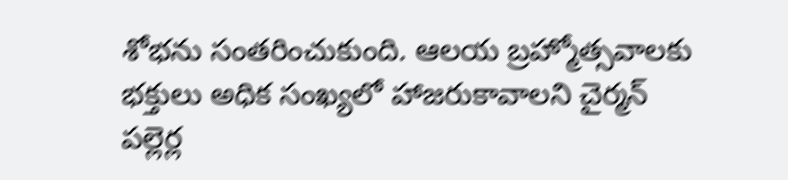శోభను సంతరించుకుంది. ఆలయ బ్రహ్మోత్సవాలకు భక్తులు అధిక సంఖ్యలో హాజరుకావాలని చైర్మన్ పల్లెర్ల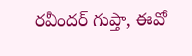రవీందర్ గుప్తా, ఈవో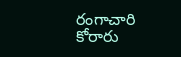రంగాచారి కోరారు